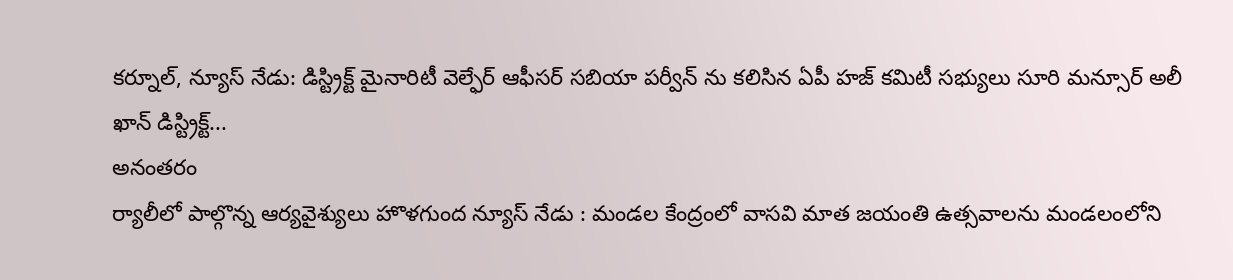కర్నూల్, న్యూస్ నేడు: డిస్ట్రిక్ట్ మైనారిటీ వెల్ఫేర్ ఆఫీసర్ సబియా పర్వీన్ ను కలిసిన ఏపీ హజ్ కమిటీ సభ్యులు సూరి మన్సూర్ అలీ ఖాన్ డిస్ట్రిక్ట్...
అనంతరం
ర్యాలీలో పాల్గొన్న ఆర్యవైశ్యులు హొళగుంద న్యూస్ నేడు : మండల కేంద్రంలో వాసవి మాత జయంతి ఉత్సవాలను మండలంలోని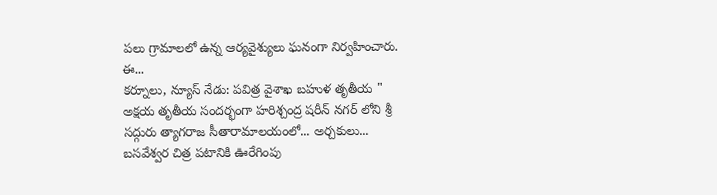పలు గ్రామాలలో ఉన్న ఆర్యవైశ్యులు ఘనంగా నిర్వహించారు. ఈ...
కర్నూలు, న్యూస్ నేడు: పవిత్ర వైశాఖ బహుళ తృతీయ " అక్షయ తృతీయ సందర్భంగా హరిశ్చంద్ర షరీన్ నగర్ లోని శ్రీ సద్గురు త్యాగరాజ సీతారామాలయంలో... అర్చకులు...
బసవేశ్వర చిత్ర పటానికి ఊరేగింపు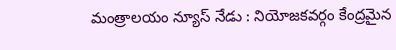మంత్రాలయం న్యూస్ నేడు : నియోజకవర్గం కేంద్రమైన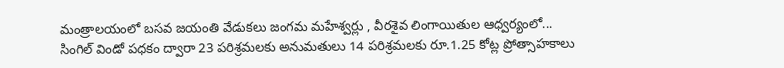మంత్రాలయంలో బసవ జయంతి వేడుకలు జంగమ మహేశ్వర్లు , వీరశైవ లింగాయితుల ఆధ్వర్యంలో...
సింగిల్ విండో పధకం ద్వారా 23 పరిశ్రమలకు అనుమతులు 14 పరిశ్రమలకు రూ.1.25 కోట్ల ప్రోత్సాహకాలు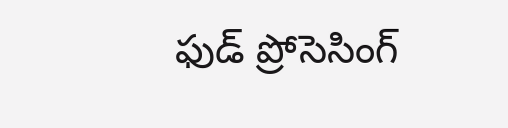ఫుడ్ ప్రోసెసింగ్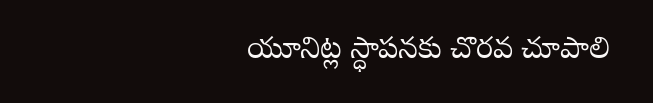యూనిట్ల స్ధాపనకు చొరవ చూపాలి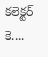కలెక్టర్ కె....